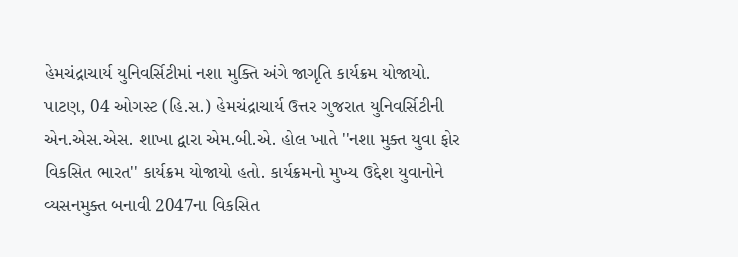હેમચંદ્રાચાર્ય યુનિવર્સિટીમાં નશા મુક્તિ અંગે જાગૃતિ કાર્યક્રમ યોજાયો.
પાટણ, 04 ઓગસ્ટ (હિ.સ.) હેમચંદ્રાચાર્ય ઉત્તર ગુજરાત યુનિવર્સિટીની એન.એસ.એસ. શાખા દ્વારા એમ.બી.એ. હોલ ખાતે ''નશા મુક્ત યુવા ફોર વિકસિત ભારત'' કાર્યક્રમ યોજાયો હતો. કાર્યક્રમનો મુખ્ય ઉદ્દેશ યુવાનોને વ્યસનમુક્ત બનાવી 2047ના વિકસિત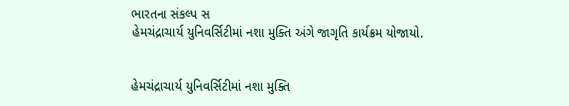ભારતના સંકલ્પ સ
હેમચંદ્રાચાર્ય યુનિવર્સિટીમાં નશા મુક્તિ અંગે જાગૃતિ કાર્યક્રમ યોજાયો.


હેમચંદ્રાચાર્ય યુનિવર્સિટીમાં નશા મુક્તિ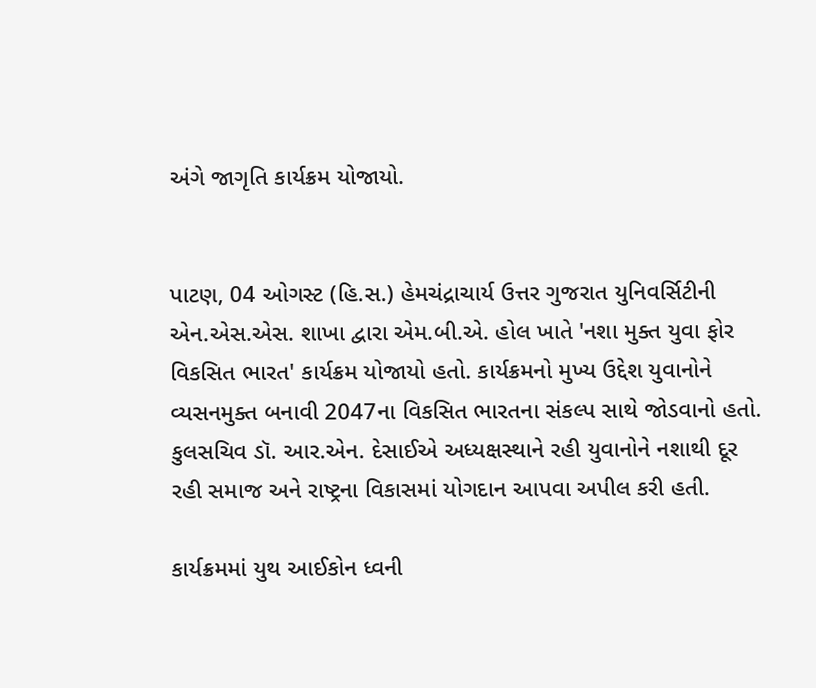અંગે જાગૃતિ કાર્યક્રમ યોજાયો.


પાટણ, 04 ઓગસ્ટ (હિ.સ.) હેમચંદ્રાચાર્ય ઉત્તર ગુજરાત યુનિવર્સિટીની એન.એસ.એસ. શાખા દ્વારા એમ.બી.એ. હોલ ખાતે 'નશા મુક્ત યુવા ફોર વિકસિત ભારત' કાર્યક્રમ યોજાયો હતો. કાર્યક્રમનો મુખ્ય ઉદ્દેશ યુવાનોને વ્યસનમુક્ત બનાવી 2047ના વિકસિત ભારતના સંકલ્પ સાથે જોડવાનો હતો. કુલસચિવ ડૉ. આર.એન. દેસાઈએ અધ્યક્ષસ્થાને રહી યુવાનોને નશાથી દૂર રહી સમાજ અને રાષ્ટ્રના વિકાસમાં યોગદાન આપવા અપીલ કરી હતી.

કાર્યક્રમમાં યુથ આઈકોન ધ્વની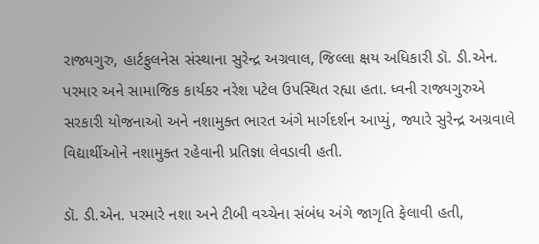રાજ્યગુરુ, હાર્ટફુલનેસ સંસ્થાના સુરેન્દ્ર અગ્રવાલ, જિલ્લા ક્ષય અધિકારી ડૉ. ડી.એન. પરમાર અને સામાજિક કાર્યકર નરેશ પટેલ ઉપસ્થિત રહ્યા હતા. ધ્વની રાજ્યગુરુએ સરકારી યોજનાઓ અને નશામુક્ત ભારત અંગે માર્ગદર્શન આપ્યું, જ્યારે સુરેન્દ્ર અગ્રવાલે વિદ્યાર્થીઓને નશામુક્ત રહેવાની પ્રતિજ્ઞા લેવડાવી હતી.

ડૉ. ડી.એન. પરમારે નશા અને ટીબી વચ્ચેના સંબંધ અંગે જાગૃતિ ફેલાવી હતી,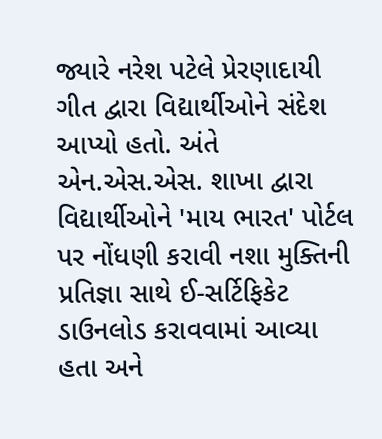જ્યારે નરેશ પટેલે પ્રેરણાદાયી ગીત દ્વારા વિદ્યાર્થીઓને સંદેશ આપ્યો હતો. અંતે એન.એસ.એસ. શાખા દ્વારા વિદ્યાર્થીઓને 'માય ભારત' પોર્ટલ પર નોંધણી કરાવી નશા મુક્તિની પ્રતિજ્ઞા સાથે ઈ-સર્ટિફિકેટ ડાઉનલોડ કરાવવામાં આવ્યા હતા અને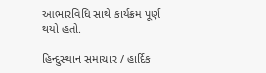આભારવિધિ સાથે કાર્યક્રમ પૂર્ણ થયો હતો.

હિન્દુસ્થાન સમાચાર / હાર્દિક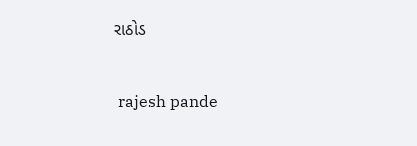રાઠોડ


 rajesh pande